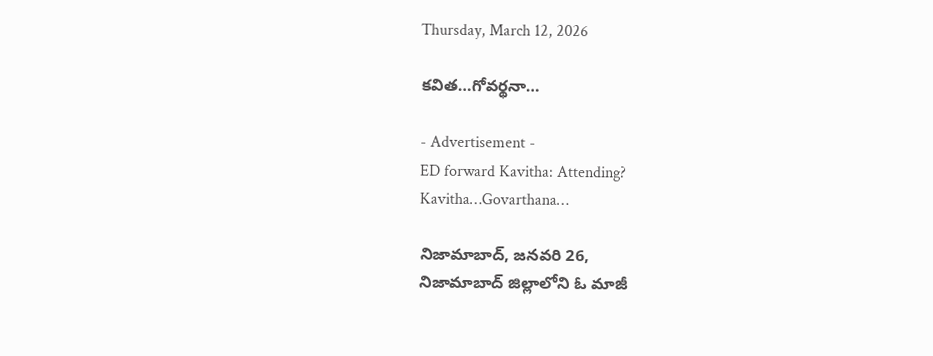Thursday, March 12, 2026

కవిత…గోవర్థనా…

- Advertisement -
ED forward Kavitha: Attending?
Kavitha…Govarthana…

నిజామాబాద్, జనవరి 26,
నిజామాబాద్ జిల్లాలోని ఓ మాజీ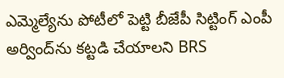ఎమ్మెల్యేను పోటీలో పెట్టి బీజేపీ సిట్టింగ్ ఎంపీ అర్వింద్‌ను కట్టడి చేయాలని BRS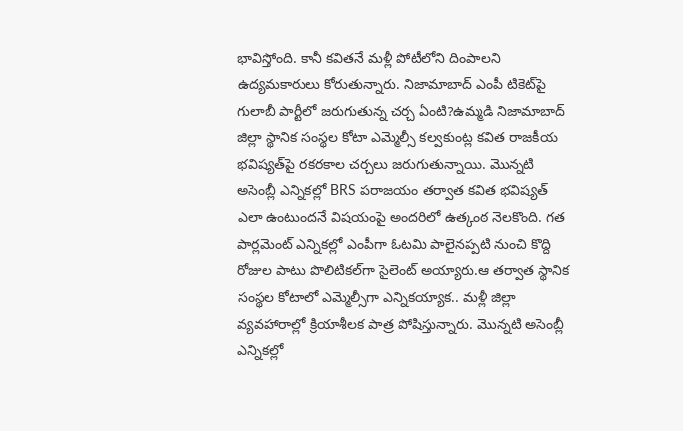భావిస్తోంది. కానీ కవితనే మళ్లీ పోటీలోని దింపాలని ఉద్యమకారులు కోరుతున్నారు. నిజామాబాద్ ఎంపీ టికెట్‌పై గులాబీ పార్టీలో జరుగుతున్న చర్చ ఏంటి?ఉమ్మడి నిజామాబాద్ జిల్లా స్థానిక సంస్థల కోటా ఎమ్మెల్సీ కల్వకుంట్ల కవిత రాజకీయ భవిష్యత్‌పై రకరకాల చర్చలు జరుగుతున్నాయి. మొన్నటి అసెంబ్లీ ఎన్నికల్లో BRS పరాజయం తర్వాత కవిత భవిష్యత్‌ ఎలా ఉంటుందనే విషయంపై అందరిలో ఉత్కంఠ నెలకొంది. గత పార్లమెంట్ ఎన్నికల్లో ఎంపీగా ఓటమి పాలైనప్పటి నుంచి కొద్ది రోజుల పాటు పొలిటికల్‌గా సైలెంట్ అయ్యారు.ఆ తర్వాత స్థానిక సంస్థల కోటాలో ఎమ్మెల్సీగా ఎన్నికయ్యాక.. మళ్లీ జిల్లా వ్యవహారాల్లో క్రియాశీలక పాత్ర పోషిస్తున్నారు. మొన్నటి అసెంబ్లీ ఎన్నికల్లో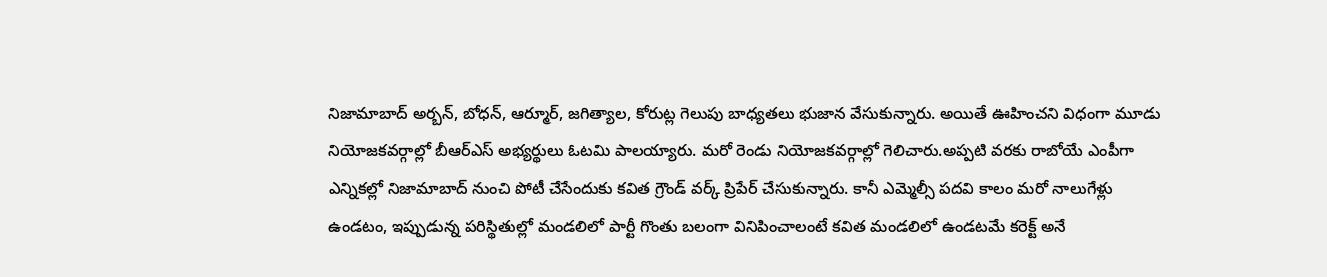నిజామాబాద్ అర్బన్, బోధన్, ఆర్మూర్, జగిత్యాల, కోరుట్ల గెలుపు బాధ్యతలు భుజాన వేసుకున్నారు. అయితే ఊహించని విధంగా మూడు నియోజకవర్గాల్లో బీఆర్ఎస్ అభ్యర్థులు ఓటమి పాలయ్యారు. మరో రెండు నియోజకవర్గాల్లో గెలిచారు.అప్పటి వరకు రాబోయే ఎంపీగా ఎన్నికల్లో నిజామాబాద్ నుంచి పోటీ చేసేందుకు కవిత గ్రౌండ్ వర్క్ ప్రిపేర్ చేసుకున్నారు. కానీ ఎమ్మెల్సీ పదవి కాలం మరో నాలుగేళ్లు ఉండటం, ఇప్పుడున్న పరిస్థితుల్లో మండలిలో పార్టీ గొంతు బలంగా వినిపించాలంటే కవిత మండలిలో ఉండటమే కరెక్ట్ అనే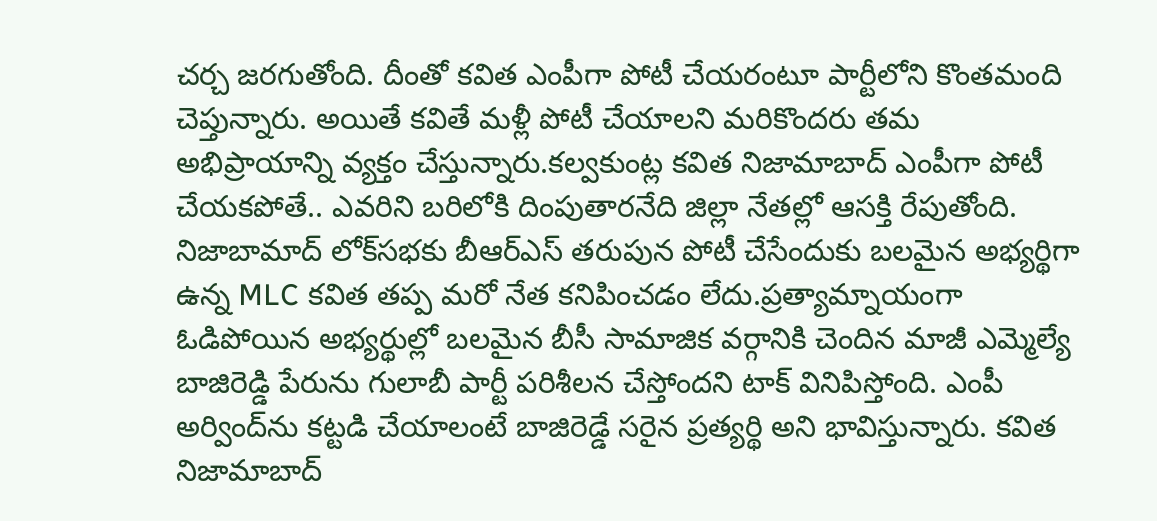చర్చ జరగుతోంది. దీంతో కవిత ఎంపీగా పోటీ చేయరంటూ పార్టీలోని కొంతమంది చెప్తున్నారు. అయితే కవితే మళ్లీ పోటీ చేయాలని మరికొందరు తమ అభిప్రాయాన్ని వ్యక్తం చేస్తున్నారు.కల్వకుంట్ల కవిత నిజామాబాద్ ఎంపీగా పోటీ చేయకపోతే.. ఎవరిని బరిలోకి దింపుతారనేది జిల్లా నేతల్లో ఆసక్తి రేపుతోంది. నిజాబామాద్ లోక్‌సభకు బీఆర్ఎస్ తరుపున పోటీ చేసేందుకు బలమైన అభ్యర్థిగా ఉన్న MLC కవిత తప్ప మరో నేత కనిపించడం లేదు.ప్రత్యామ్నాయంగా ఓడిపోయిన అభ్యర్థుల్లో బలమైన బీసీ సామాజిక వర్గానికి చెందిన మాజీ ఎమ్మెల్యే బాజిరెడ్డి పేరును గులాబీ పార్టీ పరిశీలన చేస్తోందని టాక్ వినిపిస్తోంది. ఎంపీ అర్వింద్‌ను కట్టడి చేయాలంటే బాజిరెడ్డే సరైన ప్రత్యర్థి అని భావిస్తున్నారు. కవిత నిజామాబాద్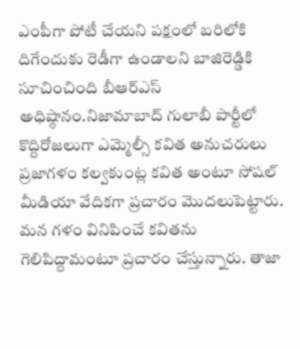ఎంపీగా పోటీ చేయని పక్షంలో బరిలోకి దిగేందుకు రెడీగా ఉండాలని బాజిరెడ్డికి సూచించింది బీఆర్ఎస్ అధిష్ఠానం.నిజామాబాద్ గులాబీ పార్టీలో కొద్దిరోజలుగా ఎమ్మెల్సీ కవిత అనుచరులు ప్రజాగళం కల్వకుంట్ల కవిత అంటూ సోషల్ మీడియా వేదికగా ప్రచారం మొదలుపెట్టారు. మన గళం వినిపించే కవితను గెలిపిద్దామంటూ ప్రచారం చేస్తున్నారు. తాజా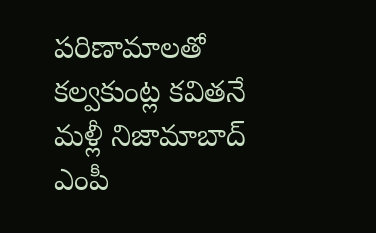పరిణామాలతో కల్వకుంట్ల కవితనే మళ్లీ నిజామాబాద్ ఎంపీ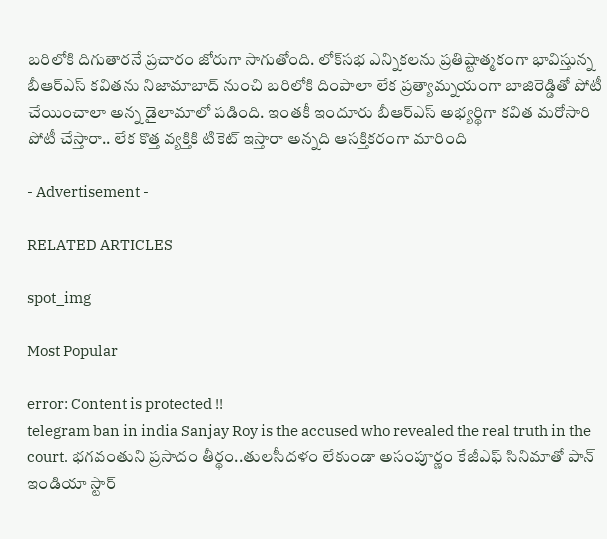బరిలోకి దిగుతారనే ప్రచారం జోరుగా సాగుతోంది. లోక్‌సభ ఎన్నికలను ప్రతిష్టాత్మకంగా భావిస్తున్న బీఆర్ఎస్ కవితను నిజామాబాద్ నుంచి బరిలోకి దింపాలా లేక ప్రత్యామ్నయంగా బాజిరెడ్డితో పోటీ చేయించాలా అన్న డైలామాలో పడింది. ఇంతకీ ఇందూరు బీఆర్ఎస్ అభ్యర్థిగా కవిత మరోసారి పోటీ చేస్తారా.. లేక కొత్త వ్యక్తికి టికెట్ ఇస్తారా అన్నది ఆసక్తికరంగా మారింది

- Advertisement -

RELATED ARTICLES

spot_img

Most Popular

error: Content is protected !!
telegram ban in india Sanjay Roy is the accused who revealed the real truth in the court. భగవంతుని ప్రసాదం తీర్థం..తులసీదళం లేకుండా అసంపూర్ణం కేజీఎఫ్ సినిమాతో పాన్ ఇండియా స్టార్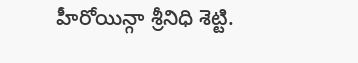హీరోయిన్గా శ్రీనిధి శెట్టి.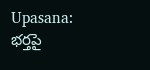Upasana: భర్తపై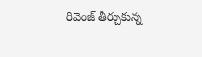రివెంజ్ తీర్చుకున్న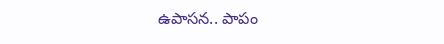ఉపాసన.. పాపం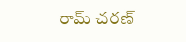రామ్ చరణ్